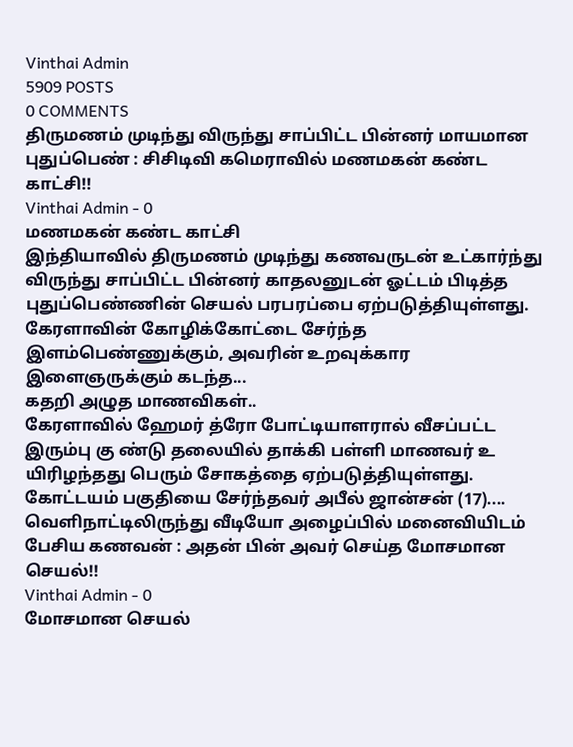Vinthai Admin
5909 POSTS
0 COMMENTS
திருமணம் முடிந்து விருந்து சாப்பிட்ட பின்னர் மாயமான புதுப்பெண் : சிசிடிவி கமெராவில் மணமகன் கண்ட காட்சி!!
Vinthai Admin - 0
மணமகன் கண்ட காட்சி
இந்தியாவில் திருமணம் முடிந்து கணவருடன் உட்கார்ந்து விருந்து சாப்பிட்ட பின்னர் காதலனுடன் ஓட்டம் பிடித்த புதுப்பெண்ணின் செயல் பரபரப்பை ஏற்படுத்தியுள்ளது.
கேரளாவின் கோழிக்கோட்டை சேர்ந்த இளம்பெண்ணுக்கும், அவரின் உறவுக்கார இளைஞருக்கும் கடந்த...
கதறி அழுத மாணவிகள்..
கேரளாவில் ஹேமர் த்ரோ போட்டியாளரால் வீசப்பட்ட இரும்பு கு ண்டு தலையில் தாக்கி பள்ளி மாணவர் உ யிரிழந்தது பெரும் சோகத்தை ஏற்படுத்தியுள்ளது.
கோட்டயம் பகுதியை சேர்ந்தவர் அபீல் ஜான்சன் (17)....
வெளிநாட்டிலிருந்து வீடியோ அழைப்பில் மனைவியிடம் பேசிய கணவன் : அதன் பின் அவர் செய்த மோசமான செயல்!!
Vinthai Admin - 0
மோசமான செயல்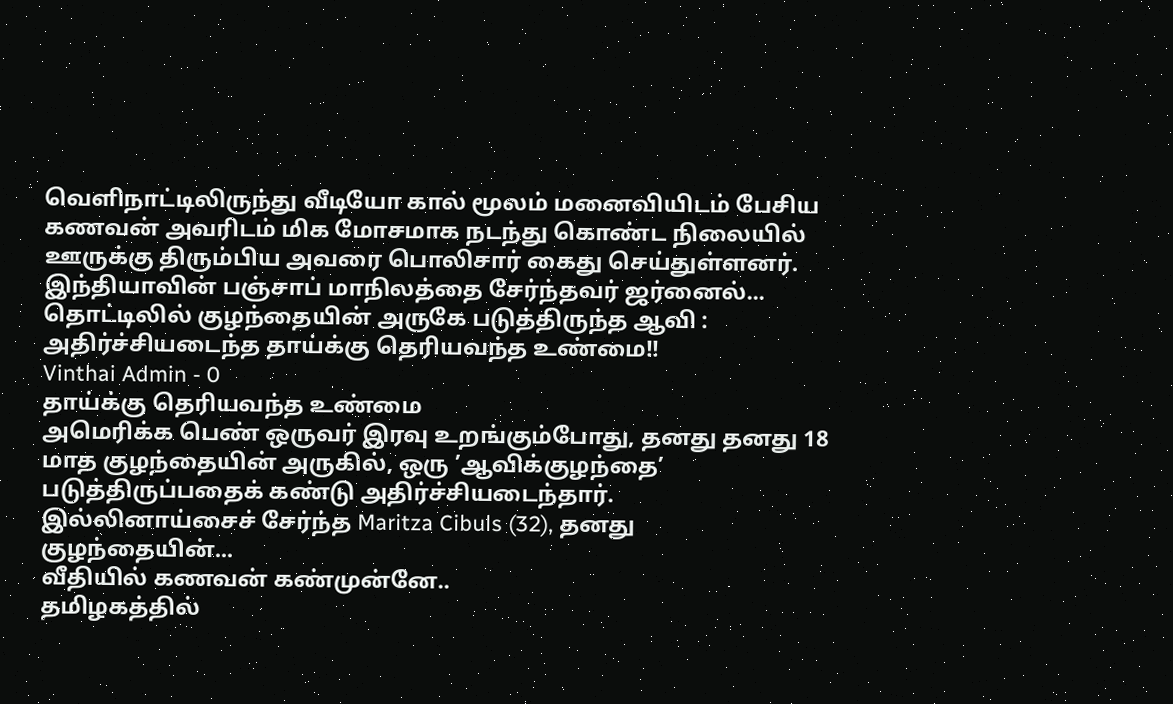வெளிநாட்டிலிருந்து வீடியோ கால் மூலம் மனைவியிடம் பேசிய கணவன் அவரிடம் மிக மோசமாக நடந்து கொண்ட நிலையில் ஊருக்கு திரும்பிய அவரை பொலிசார் கைது செய்துள்ளனர்.
இந்தியாவின் பஞ்சாப் மாநிலத்தை சேர்ந்தவர் ஜர்னைல்...
தொட்டிலில் குழந்தையின் அருகே படுத்திருந்த ஆவி : அதிர்ச்சியடைந்த தாய்க்கு தெரியவந்த உண்மை!!
Vinthai Admin - 0
தாய்க்கு தெரியவந்த உண்மை
அமெரிக்க பெண் ஒருவர் இரவு உறங்கும்போது, தனது தனது 18 மாத குழந்தையின் அருகில், ஒரு ’ஆவிக்குழந்தை’ படுத்திருப்பதைக் கண்டு அதிர்ச்சியடைந்தார்.
இல்லினாய்சைச் சேர்ந்த Maritza Cibuls (32), தனது குழந்தையின்...
வீதியில் கணவன் கண்முன்னே..
தமிழகத்தில்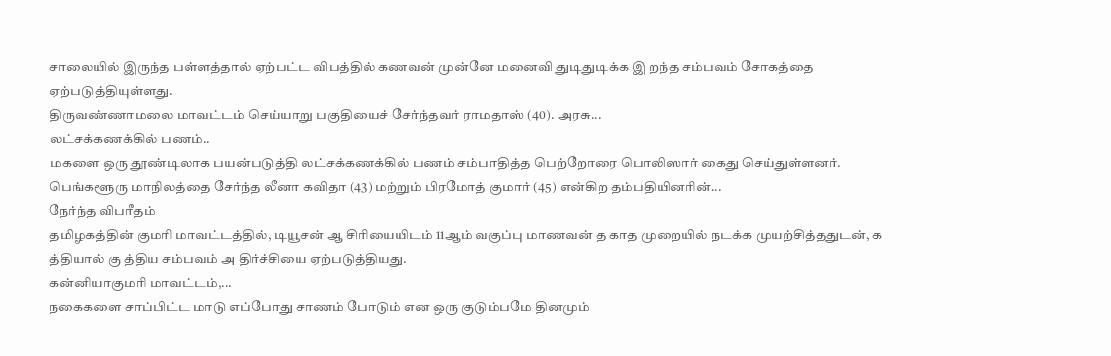சாலையில் இருந்த பள்ளத்தால் ஏற்பட்ட விபத்தில் கணவன் முன்னே மனைவி துடிதுடிக்க இ றந்த சம்பவம் சோகத்தை ஏற்படுத்தியுள்ளது.
திருவண்ணாமலை மாவட்டம் செய்யாறு பகுதியைச் சேர்ந்தவர் ராமதாஸ் (40). அரசு...
லட்சக்கணக்கில் பணம்..
மகளை ஒரு தூண்டிலாக பயன்படுத்தி லட்சக்கணக்கில் பணம் சம்பாதித்த பெற்றோரை பொலிஸார் கைது செய்துள்ளனர். பெங்களூரு மாநிலத்தை சேர்ந்த லீனா கவிதா (43) மற்றும் பிரமோத் குமார் (45) என்கிற தம்பதியினரின்...
நேர்ந்த விபரீதம்
தமிழகத்தின் குமரி மாவட்டத்தில், டியூசன் ஆ சிரியையிடம் 11ஆம் வகுப்பு மாணவன் த காத முறையில் நடக்க முயற்சித்ததுடன், க த்தியால் கு த்திய சம்பவம் அ திர்ச்சியை ஏற்படுத்தியது.
கன்னியாகுமரி மாவட்டம்,...
நகைகளை சாப்பிட்ட மாடு எப்போது சாணம் போடும் என ஒரு குடும்பமே தினமும்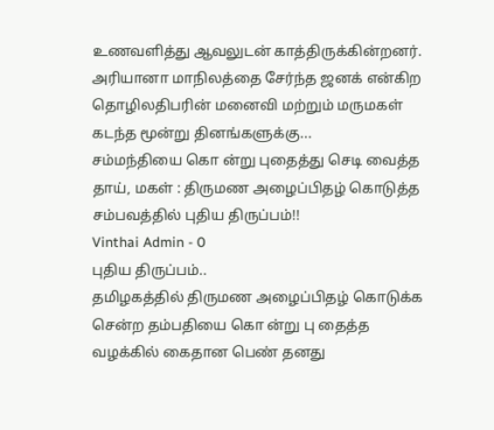உணவளித்து ஆவலுடன் காத்திருக்கின்றனர்.
அரியானா மாநிலத்தை சேர்ந்த ஜனக் என்கிற தொழிலதிபரின் மனைவி மற்றும் மருமகள் கடந்த மூன்று தினங்களுக்கு...
சம்மந்தியை கொ ன்று புதைத்து செடி வைத்த தாய், மகள் : திருமண அழைப்பிதழ் கொடுத்த சம்பவத்தில் புதிய திருப்பம்!!
Vinthai Admin - 0
புதிய திருப்பம்..
தமிழகத்தில் திருமண அழைப்பிதழ் கொடுக்க சென்ற தம்பதியை கொ ன்று பு தைத்த வழக்கில் கைதான பெண் தனது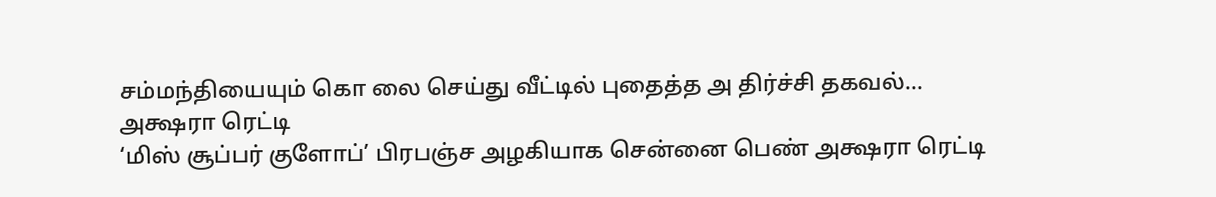சம்மந்தியையும் கொ லை செய்து வீட்டில் புதைத்த அ திர்ச்சி தகவல்...
அக்ஷரா ரெட்டி
‘மிஸ் சூப்பர் குளோப்’ பிரபஞ்ச அழகியாக சென்னை பெண் அக்ஷரா ரெட்டி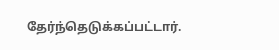தேர்ந்தெடுக்கப்பட்டார்.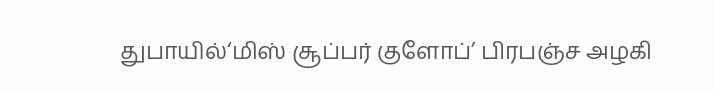துபாயில்‘மிஸ் சூப்பர் குளோப்’ பிரபஞ்ச அழகி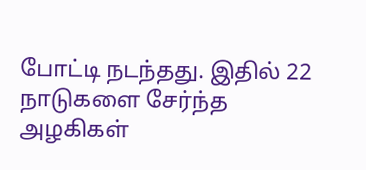போட்டி நடந்தது. இதில் 22 நாடுகளை சேர்ந்த அழகிகள்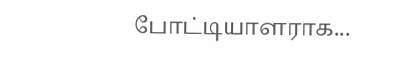போட்டியாளராக...